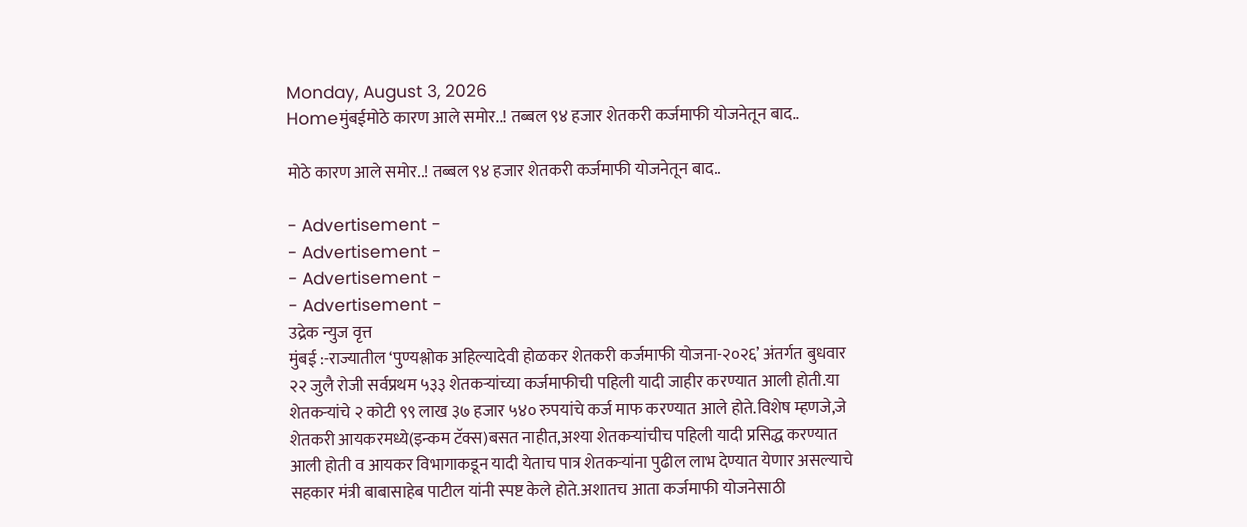Monday, August 3, 2026
Homeमुंबईमोठे कारण आले समोर..! तब्बल ९४ हजार शेतकरी कर्जमाफी योजनेतून बाद..

मोठे कारण आले समोर..! तब्बल ९४ हजार शेतकरी कर्जमाफी योजनेतून बाद..

- Advertisement -
- Advertisement -
- Advertisement -
- Advertisement -
उद्रेक न्युज वृत्त
मुंबई :-राज्यातील ‘पुण्यश्लोक अहिल्यादेवी होळकर शेतकरी कर्जमाफी योजना-२०२६’ अंतर्गत बुधवार २२ जुलै रोजी सर्वप्रथम ५३३ शेतकऱ्यांच्या कर्जमाफीची पहिली यादी जाहीर करण्यात आली होती.या शेतकऱ्यांचे २ कोटी ९९ लाख ३७ हजार ५४० रुपयांचे कर्ज माफ करण्यात आले होते.विशेष म्हणजे,जे शेतकरी आयकरमध्ये(इन्कम टॅक्स)बसत नाहीत,अश्या शेतकऱ्यांचीच पहिली यादी प्रसिद्ध करण्यात आली होती व आयकर विभागाकडून यादी येताच पात्र शेतकऱ्यांना पुढील लाभ देण्यात येणार असल्याचे सहकार मंत्री बाबासाहेब पाटील यांनी स्पष्ट केले होते.अशातच आता कर्जमाफी योजनेसाठी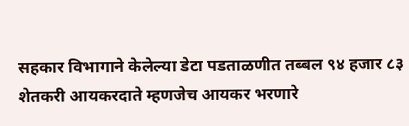सहकार विभागाने केलेल्या डेटा पडताळणीत तब्बल ९४ हजार ८३ शेतकरी आयकरदाते म्हणजेच आयकर भरणारे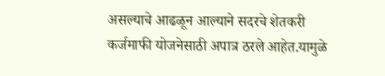असल्याचे आढळून आल्याने सदरचे शेतकरी कर्जमाफी योजनेसाठी अपात्र ठरले आहेत.यामुळे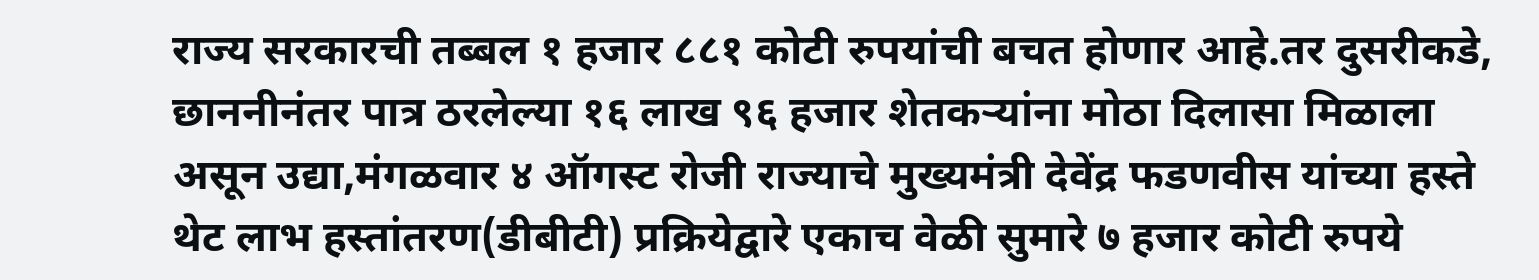राज्य सरकारची तब्बल १ हजार ८८१ कोटी रुपयांची बचत होणार आहे.तर दुसरीकडे, छाननीनंतर पात्र ठरलेल्या १६ लाख ९६ हजार शेतकऱ्यांना मोठा दिलासा मिळाला असून उद्या,मंगळवार ४ ऑगस्ट रोजी राज्याचे मुख्यमंत्री देवेंद्र फडणवीस यांच्या हस्ते थेट लाभ हस्तांतरण(डीबीटी) प्रक्रियेद्वारे एकाच वेळी सुमारे ७ हजार कोटी रुपये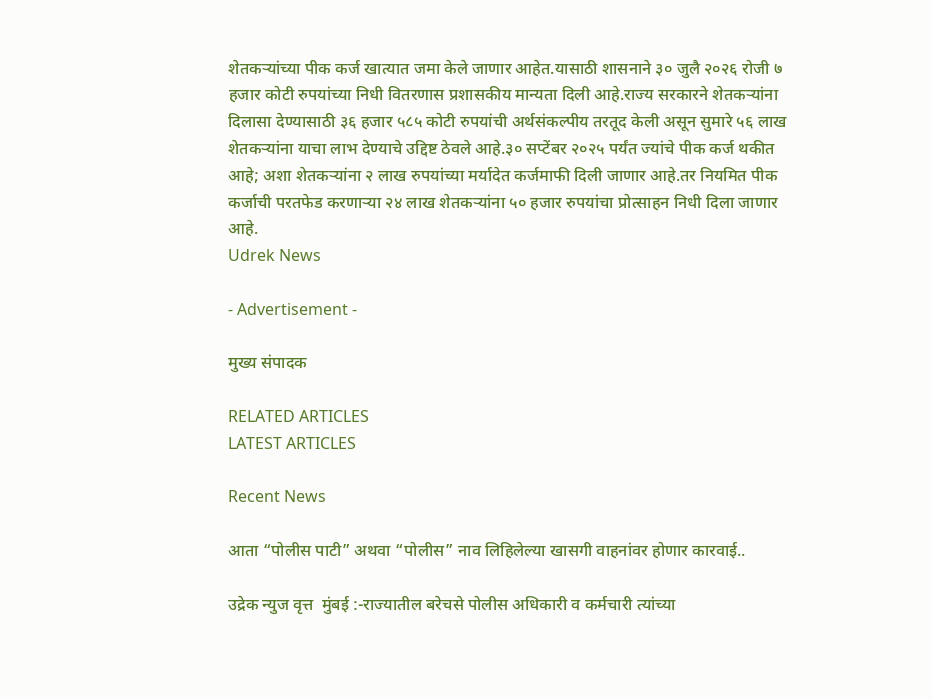शेतकऱ्यांच्या पीक कर्ज खात्यात जमा केले जाणार आहेत.यासाठी शासनाने ३० जुलै २०२६ रोजी ७ हजार कोटी रुपयांच्या निधी वितरणास प्रशासकीय मान्यता दिली आहे.राज्य सरकारने शेतकऱ्यांना दिलासा देण्यासाठी ३६ हजार ५८५ कोटी रुपयांची अर्थसंकल्पीय तरतूद केली असून सुमारे ५६ लाख शेतकऱ्यांना याचा लाभ देण्याचे उद्दिष्ट ठेवले आहे.३० सप्टेंबर २०२५ पर्यंत ज्यांचे पीक कर्ज थकीत आहे; अशा शेतकऱ्यांना २ लाख रुपयांच्या मर्यादेत कर्जमाफी दिली जाणार आहे.तर नियमित पीक कर्जाची परतफेड करणाऱ्या २४ लाख शेतकऱ्यांना ५० हजार रुपयांचा प्रोत्साहन निधी दिला जाणार आहे.
Udrek News

- Advertisement -

मुख्य संपादक

RELATED ARTICLES
LATEST ARTICLES

Recent News

आता “पोलीस पाटी” अथवा “पोलीस” नाव लिहिलेल्या खासगी वाहनांवर होणार कारवाई..

उद्रेक न्युज वृत्त  मुंबई :-राज्यातील बरेचसे पोलीस अधिकारी व कर्मचारी त्यांच्या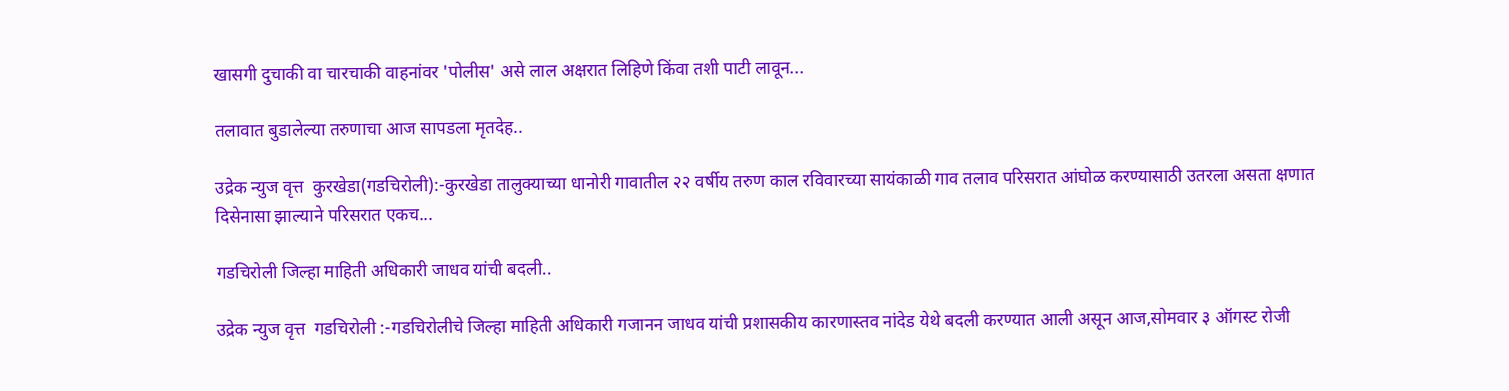खासगी दुचाकी वा चारचाकी वाहनांवर 'पोलीस' असे लाल अक्षरात लिहिणे किंवा तशी पाटी लावून...

तलावात बुडालेल्या तरुणाचा आज सापडला मृतदेह..

उद्रेक न्युज वृत्त  कुरखेडा(गडचिरोली):-कुरखेडा तालुक्याच्या धानोरी गावातील २२ वर्षीय तरुण काल रविवारच्या सायंकाळी गाव तलाव परिसरात आंघोळ करण्यासाठी उतरला असता क्षणात दिसेनासा झाल्याने परिसरात एकच...

गडचिरोली जिल्हा माहिती अधिकारी जाधव यांची बदली..

उद्रेक न्युज वृत्त  गडचिरोली :-गडचिरोलीचे जिल्हा माहिती अधिकारी गजानन जाधव यांची प्रशासकीय कारणास्तव नांदेड येथे बदली करण्यात आली असून आज,सोमवार ३ ऑगस्ट रोजी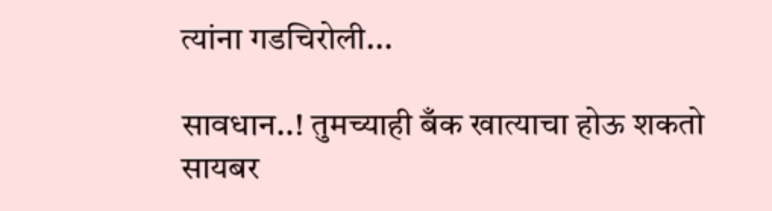त्यांना गडचिरोली...

सावधान..! तुमच्याही बँक खात्याचा होऊ शकतो सायबर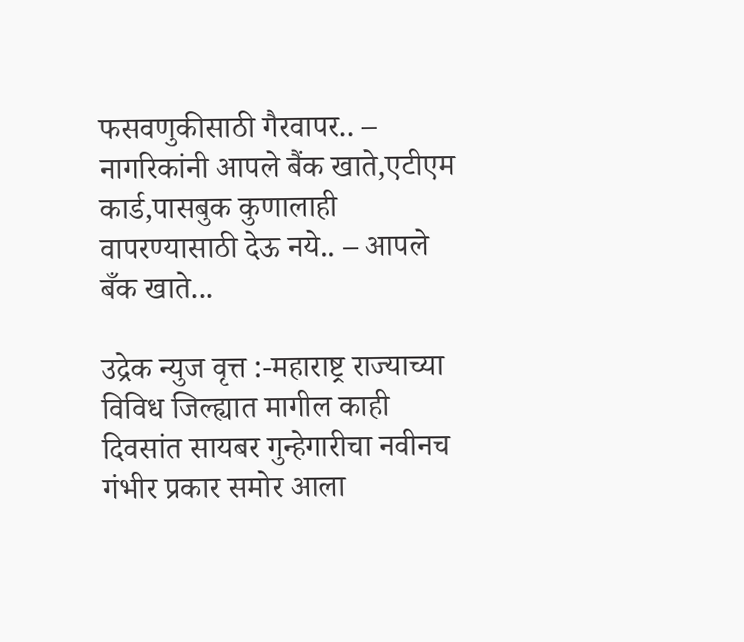फसवणुकीसाठी गैरवापर.. – नागरिकांनी आपले बैंक खाते,एटीएम कार्ड,पासबुक कुणालाही वापरण्यासाठी देऊ नये.. – आपले बँक खाते...

उद्रेक न्युज वृत्त :-महाराष्ट्र राज्याच्या विविध जिल्ह्यात मागील काही दिवसांत सायबर गुन्हेगारीचा नवीनच गंभीर प्रकार समोर आला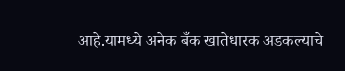आहे.यामध्ये अनेक बँक खातेधारक अडकल्याचे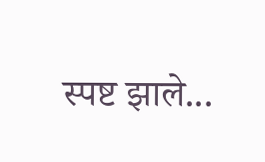स्पष्ट झाले...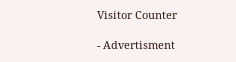Visitor Counter

- Advertisment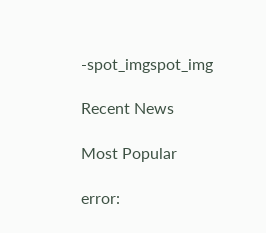-spot_imgspot_img

Recent News

Most Popular

error: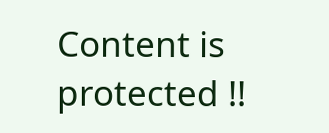Content is protected !!